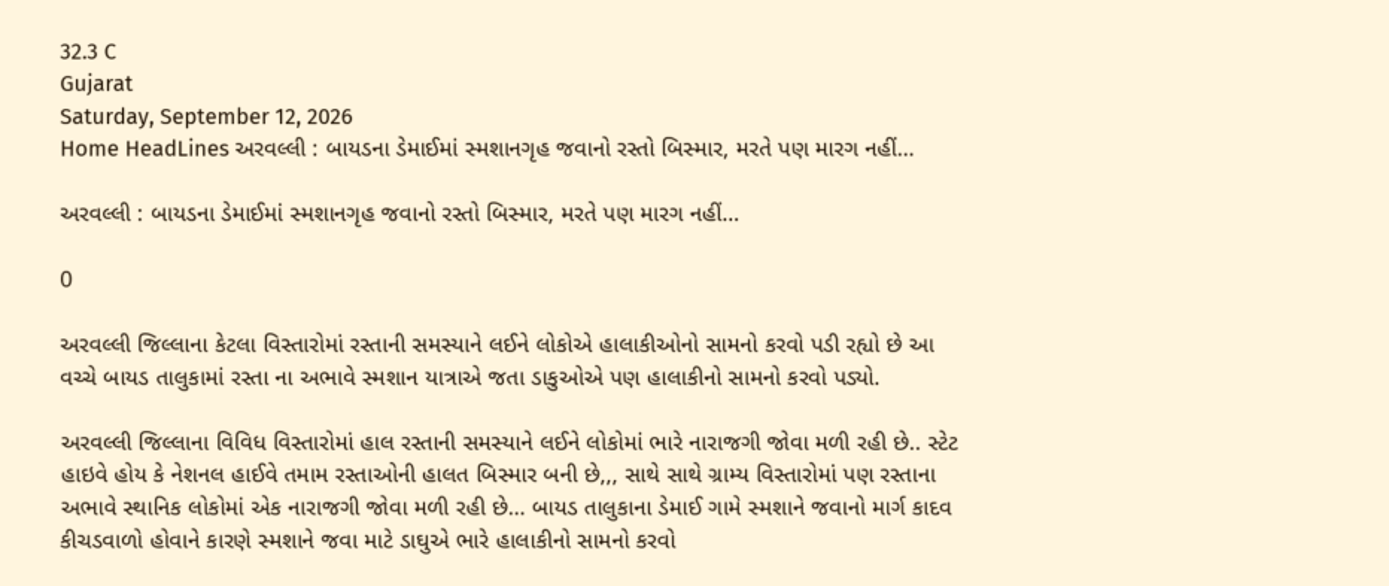32.3 C
Gujarat
Saturday, September 12, 2026
Home HeadLines અરવલ્લી : બાયડના ડેમાઈમાં સ્મશાનગૃહ જવાનો રસ્તો બિસ્માર, મરતે પણ મારગ નહીં…

અરવલ્લી : બાયડના ડેમાઈમાં સ્મશાનગૃહ જવાનો રસ્તો બિસ્માર, મરતે પણ મારગ નહીં…

0

અરવલ્લી જિલ્લાના કેટલા વિસ્તારોમાં રસ્તાની સમસ્યાને લઈને લોકોએ હાલાકીઓનો સામનો કરવો પડી રહ્યો છે આ વચ્ચે બાયડ તાલુકામાં રસ્તા ના અભાવે સ્મશાન યાત્રાએ જતા ડાકુઓએ પણ હાલાકીનો સામનો કરવો પડ્યો.

અરવલ્લી જિલ્લાના વિવિધ વિસ્તારોમાં હાલ રસ્તાની સમસ્યાને લઈને લોકોમાં ભારે નારાજગી જોવા મળી રહી છે.. સ્ટેટ હાઇવે હોય કે નેશનલ હાઈવે તમામ રસ્તાઓની હાલત બિસ્માર બની છે,,, સાથે સાથે ગ્રામ્ય વિસ્તારોમાં પણ રસ્તાના અભાવે સ્થાનિક લોકોમાં એક નારાજગી જોવા મળી રહી છે… બાયડ તાલુકાના ડેમાઈ ગામે સ્મશાને જવાનો માર્ગ કાદવ કીચડવાળો હોવાને કારણે સ્મશાને જવા માટે ડાઘુએ ભારે હાલાકીનો સામનો કરવો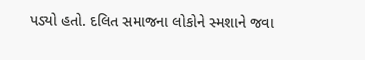પડ્યો હતો. દલિત સમાજના લોકોને સ્મશાને જવા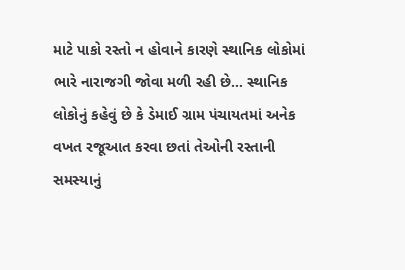માટે પાકો રસ્તો ન હોવાને કારણે સ્થાનિક લોકોમાં ભારે નારાજગી જોવા મળી રહી છે… સ્થાનિક લોકોનું કહેવું છે કે ડેમાઈ ગ્રામ પંચાયતમાં અનેક વખત રજૂઆત કરવા છતાં તેઓની રસ્તાની સમસ્યાનું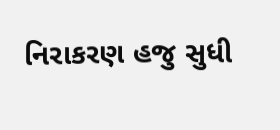નિરાકરણ હજુ સુધી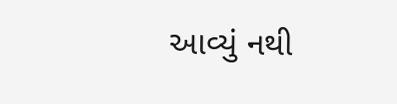આવ્યું નથી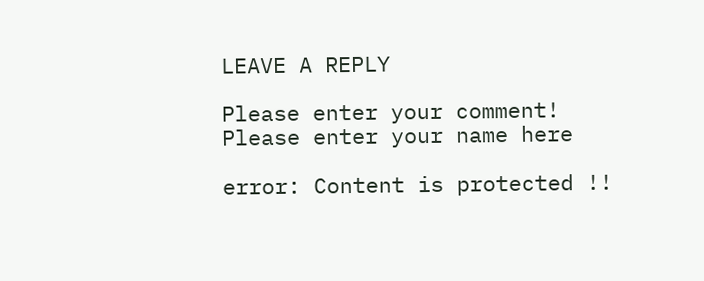LEAVE A REPLY

Please enter your comment!
Please enter your name here

error: Content is protected !!